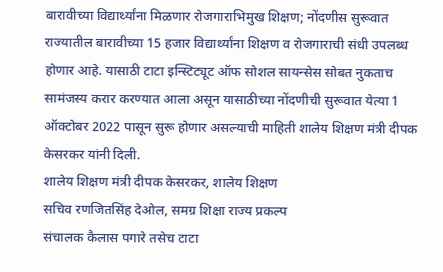बारावीच्या विद्यार्थ्यांना मिळणार रोजगाराभिमुख शिक्षण; नोंदणीस सुरूवात
राज्यातील बारावीच्या 15 हजार विद्यार्थ्यांना शिक्षण व रोजगाराची संधी उपलब्ध होणार आहे. यासाठी टाटा इन्स्टिट्यूट ऑफ सोशल सायन्सेस सोबत नुकताच सामंजस्य करार करण्यात आला असून यासाठीच्या नोंदणीची सुरूवात येत्या 1 ऑक्टोबर 2022 पासून सुरू होणार असल्याची माहिती शालेय शिक्षण मंत्री दीपक केसरकर यांनी दिली.
शालेय शिक्षण मंत्री दीपक केसरकर, शालेय शिक्षण
सचिव रणजितसिंह देओल, समग्र शिक्षा राज्य प्रकल्प
संचालक कैलास पगारे तसेच टाटा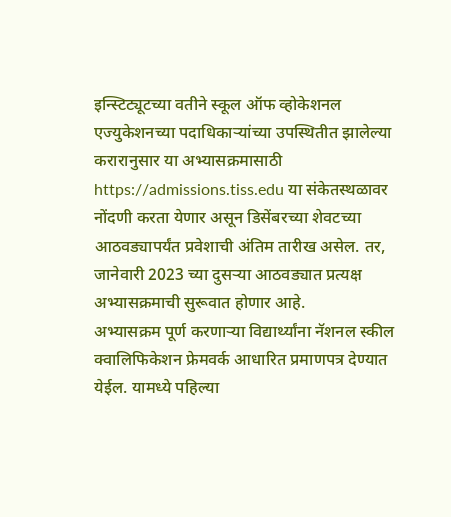इन्स्टिट्यूटच्या वतीने स्कूल ऑफ व्होकेशनल एज्युकेशनच्या पदाधिकाऱ्यांच्या उपस्थितीत झालेल्या करारानुसार या अभ्यासक्रमासाठी
https://admissions.tiss.edu या संकेतस्थळावर
नोंदणी करता येणार असून डिसेंबरच्या शेवटच्या
आठवड्यापर्यंत प्रवेशाची अंतिम तारीख असेल. तर,
जानेवारी 2023 च्या दुसऱ्या आठवड्यात प्रत्यक्ष
अभ्यासक्रमाची सुरूवात होणार आहे.
अभ्यासक्रम पूर्ण करणाऱ्या विद्यार्थ्यांना नॅशनल स्कील क्वालिफिकेशन फ्रेमवर्क आधारित प्रमाणपत्र देण्यात येईल. यामध्ये पहिल्या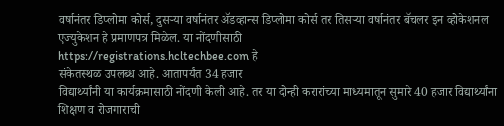वर्षानंतर डिप्लोमा कोर्स, दुसऱ्या वर्षानंतर ॲडव्हान्स डिप्लोमा कोर्स तर तिसऱ्या वर्षानंतर बॅचलर इन व्होकेशनल एज्युकेशन हे प्रमाणपत्र मिळेल. या नोंदणीसाठी
https://registrations.hcltechbee.com हे
संकेतस्थळ उपलब्ध आहे. आतापर्यंत 34 हजार
विद्यार्थ्यांनी या कार्यक्रमासाठी नोंदणी केली आहे. तर या दोन्ही करारांच्या माध्यमातून सुमारे 40 हजार विद्यार्थ्यांना शिक्षण व रोजगाराची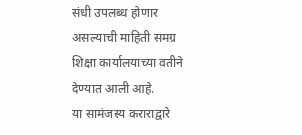संधी उपलब्ध होणार असल्याची माहिती समग्र शिक्षा कार्यालयाच्या वतीने देण्यात आली आहे.
या सामंजस्य कराराद्वारे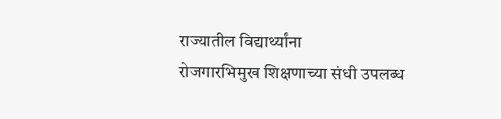राज्यातील विद्यार्थ्यांना
रोजगारभिमुख शिक्षणाच्या संधी उपलब्ध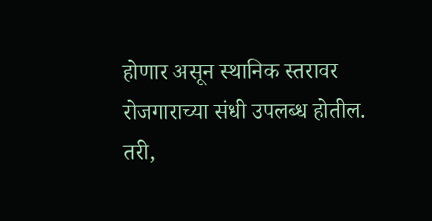होणार असून स्थानिक स्तरावर रोजगाराच्या संधी उपलब्ध होतील. तरी,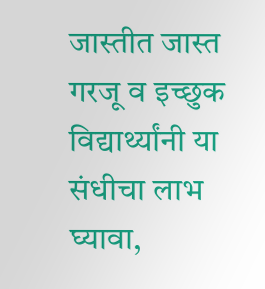जास्तीत जास्त गरजू व इच्छुक विद्यार्थ्यांनी या संधीचा लाभ घ्यावा,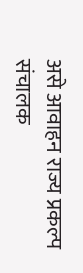असे आवाहन राज्य प्रकल्प संचालक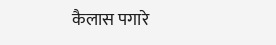कैलास पगारे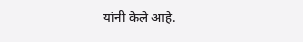यांनी केले आहे.